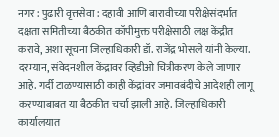नगर : पुढारी वृत्तसेवा : दहावी आणि बारावीच्या परीक्षेसंदर्भात दक्षता समितीच्या बैठकीत कॉपीमुक्त परीक्षेसाठी लक्ष केंद्रीत करावे, अशा सूचना जिल्हाधिकारी डॉ. राजेंद्र भोसले यांनी केल्या. दरम्यान, संवेदनशील केंद्रावर व्हिडीओ चित्रीकरण केले जाणार आहे. गर्दी टाळण्यासाठी काही केंद्रांवर जमावबंदीचे आदेशही लागू करण्याबाबत या बैठकीत चर्चा झाली आहे. जिल्हाधिकारी कार्यालयात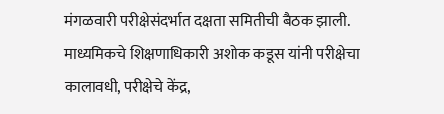मंगळवारी परीक्षेसंदर्भात दक्षता समितीची बैठक झाली. माध्यमिकचे शिक्षणाधिकारी अशोक कडूस यांनी परीक्षेचा कालावधी, परीक्षेचे केंद्र,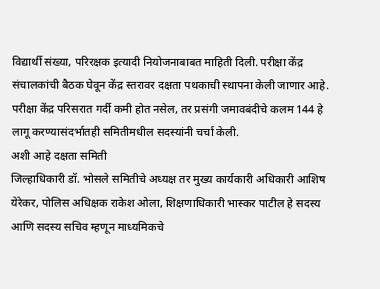विद्यार्थी संख्या, परिरक्षक इत्यादी नियोजनाबाबत माहिती दिली. परीक्षा केंद्र संचालकांची बैठक घेवून केंद्र स्तरावर दक्षता पथकाची स्थापना केली जाणार आहे. परीक्षा केंद्र परिसरात गर्दी कमी होत नसेल, तर प्रसंगी जमावबंदीचे कलम 144 हे लागू करण्यासंदर्भातही समितीमधील सदस्यांनी चर्चा केली.
अशी आहे दक्षता समिती
जिल्हाधिकारी डॉ. भोसले समितीचे अध्यक्ष तर मुख्य कार्यकारी अधिकारी आशिष येरेकर, पोलिस अधिक्षक राकेश ओला, शिक्षणाधिकारी भास्कर पाटील हे सदस्य आणि सदस्य सचिव म्हणून माध्यमिकचे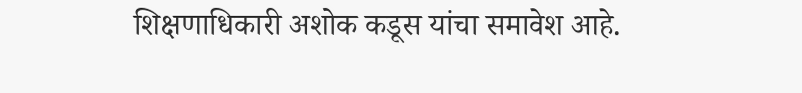शिक्षणाधिकारी अशोक कडूस यांचा समावेश आहे.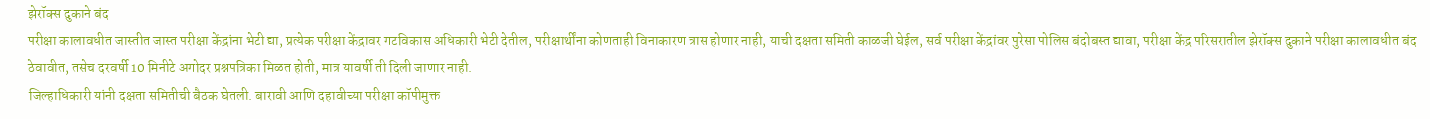झेरॉक्स दुकाने बंद
परीक्षा कालावधीत जास्तीत जास्त परीक्षा केंद्रांना भेटी द्या, प्रत्येक परीक्षा केंद्रावर गटविकास अधिकारी भेटी देतील, परीक्षार्थींना कोणताही विनाकारण त्रास होणार नाही, याची दक्षता समिती काळजी घेईल, सर्व परीक्षा केंद्रांवर पुरेसा पोलिस बंदोबस्त द्यावा, परीक्षा केंद्र परिसरातील झेरॉक्स दुकाने परीक्षा कालावधीत बंद ठेवावीत, तसेच दरवर्षी 10 मिनीटे अगोदर प्रश्नपत्रिका मिळत होती, मात्र यावर्षी ती दिली जाणार नाही.
जिल्हाधिकारी यांनी दक्षता समितीची बैठक घेतली. बारावी आणि दहावीच्या परीक्षा कॉपीमुक्त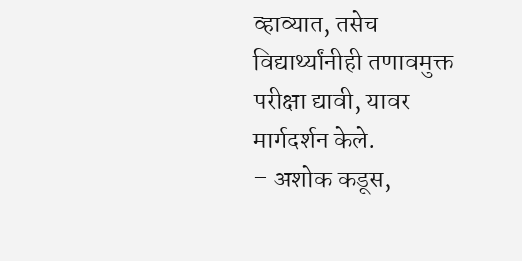व्हाव्यात, तसेच विद्यार्थ्यांनीही तणावमुक्त परीक्षा द्यावी, यावर मार्गदर्शन केले.
– अशोक कडूस,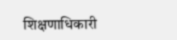शिक्षणाधिकारी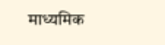माध्यमिक